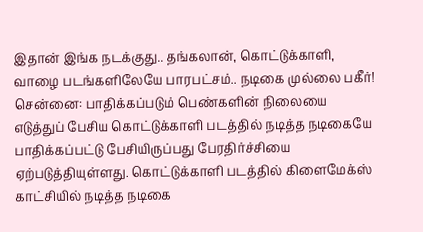இதான் இங்க நடக்குது.. தங்கலான், கொட்டுக்காளி, வாழை படங்களிலேயே பாரபட்சம்.. நடிகை முல்லை பகீர்!
சென்னை: பாதிக்கப்படும் பெண்களின் நிலையை எடுத்துப் பேசிய கொட்டுக்காளி படத்தில் நடித்த நடிகையே பாதிக்கப்பட்டு பேசியிருப்பது பேரதிர்ச்சியை ஏற்படுத்தியுள்ளது. கொட்டுக்காளி படத்தில் கிளைமேக்ஸ் காட்சியில் நடித்த நடிகை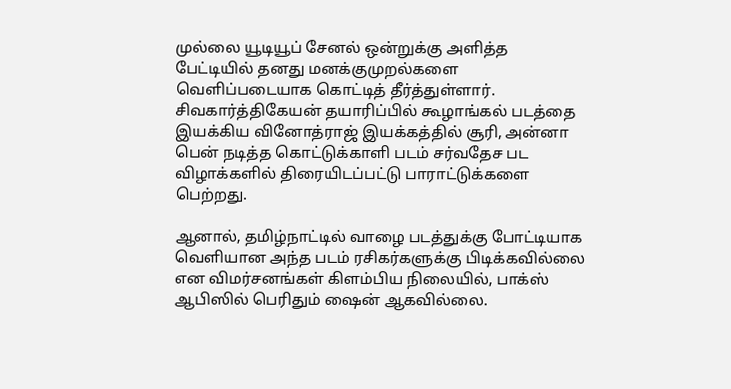முல்லை யூடியூப் சேனல் ஒன்றுக்கு அளித்த பேட்டியில் தனது மனக்குமுறல்களை வெளிப்படையாக கொட்டித் தீர்த்துள்ளார்.
சிவகார்த்திகேயன் தயாரிப்பில் கூழாங்கல் படத்தை இயக்கிய வினோத்ராஜ் இயக்கத்தில் சூரி, அன்னா பென் நடித்த கொட்டுக்காளி படம் சர்வதேச பட விழாக்களில் திரையிடப்பட்டு பாராட்டுக்களை பெற்றது.

ஆனால், தமிழ்நாட்டில் வாழை படத்துக்கு போட்டியாக வெளியான அந்த படம் ரசிகர்களுக்கு பிடிக்கவில்லை என விமர்சனங்கள் கிளம்பிய நிலையில், பாக்ஸ் ஆபிஸில் பெரிதும் ஷைன் ஆகவில்லை.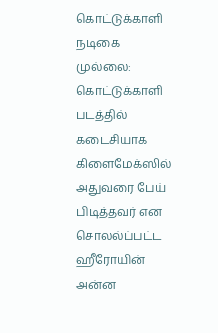கொட்டுக்காளி நடிகை முல்லை: கொட்டுக்காளி படத்தில் கடைசியாக கிளைமேக்ஸில் அதுவரை பேய் பிடித்தவர் என சொலல்ப்பட்ட ஹீரோயின் அன்ன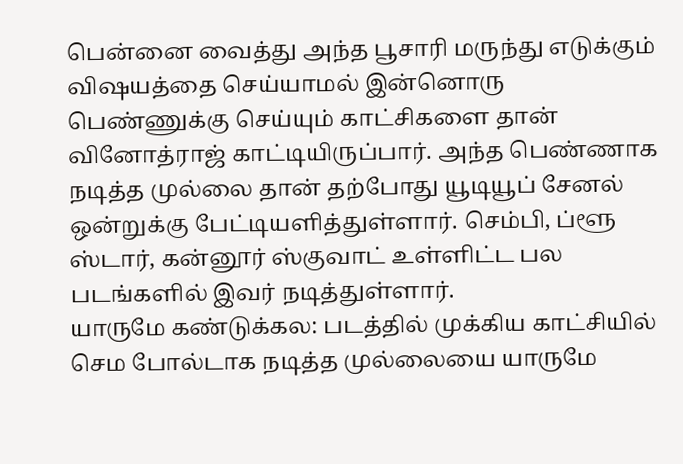பென்னை வைத்து அந்த பூசாரி மருந்து எடுக்கும் விஷயத்தை செய்யாமல் இன்னொரு பெண்ணுக்கு செய்யும் காட்சிகளை தான் வினோத்ராஜ் காட்டியிருப்பார். அந்த பெண்ணாக நடித்த முல்லை தான் தற்போது யூடியூப் சேனல் ஒன்றுக்கு பேட்டியளித்துள்ளார். செம்பி, ப்ளூ ஸ்டார், கன்னூர் ஸ்குவாட் உள்ளிட்ட பல படங்களில் இவர் நடித்துள்ளார்.
யாருமே கண்டுக்கல: படத்தில் முக்கிய காட்சியில் செம போல்டாக நடித்த முல்லையை யாருமே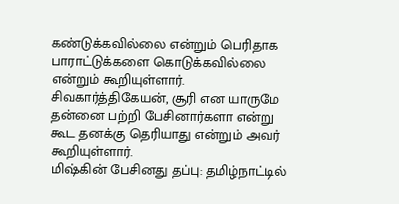கண்டுக்கவில்லை என்றும் பெரிதாக பாராட்டுக்களை கொடுக்கவில்லை என்றும் கூறியுள்ளார். சிவகார்த்திகேயன், சூரி என யாருமே தன்னை பற்றி பேசினார்களா என்று கூட தனக்கு தெரியாது என்றும் அவர் கூறியுள்ளார்.
மிஷ்கின் பேசினது தப்பு: தமிழ்நாட்டில்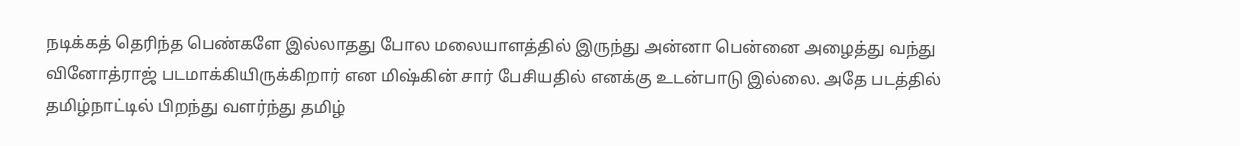நடிக்கத் தெரிந்த பெண்களே இல்லாதது போல மலையாளத்தில் இருந்து அன்னா பென்னை அழைத்து வந்து வினோத்ராஜ் படமாக்கியிருக்கிறார் என மிஷ்கின் சார் பேசியதில் எனக்கு உடன்பாடு இல்லை. அதே படத்தில் தமிழ்நாட்டில் பிறந்து வளர்ந்து தமிழ்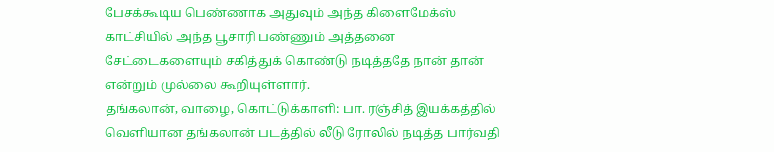பேசக்கூடிய பெண்ணாக அதுவும் அந்த கிளைமேக்ஸ் காட்சியில் அந்த பூசாரி பண்ணும் அத்தனை சேட்டைகளையும் சகித்துக் கொண்டு நடித்ததே நான் தான் என்றும் முல்லை கூறியுள்ளார்.
தங்கலான், வாழை, கொட்டுக்காளி: பா. ரஞ்சித் இயக்கத்தில் வெளியான தங்கலான் படத்தில் லீடு ரோலில் நடித்த பார்வதி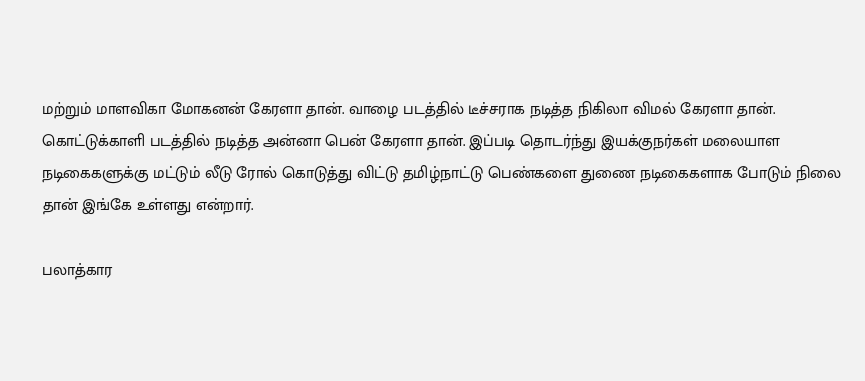மற்றும் மாளவிகா மோகனன் கேரளா தான். வாழை படத்தில் டீச்சராக நடித்த நிகிலா விமல் கேரளா தான். கொட்டுக்காளி படத்தில் நடித்த அன்னா பென் கேரளா தான். இப்படி தொடர்ந்து இயக்குநர்கள் மலையாள நடிகைகளுக்கு மட்டும் லீடு ரோல் கொடுத்து விட்டு தமிழ்நாட்டு பெண்களை துணை நடிகைகளாக போடும் நிலை தான் இங்கே உள்ளது என்றார்.

பலாத்கார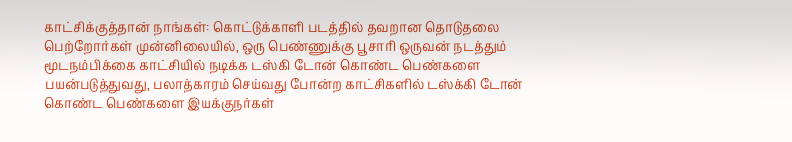காட்சிக்குத்தான் நாங்கள்: கொட்டுக்காளி படத்தில் தவறான தொடுதலை பெற்றோர்கள் முன்னிலையில், ஒரு பெண்ணுக்கு பூசாரி ஒருவன் நடத்தும் மூடநம்பிக்கை காட்சியில் நடிக்க டஸ்கி டோன் கொண்ட பெண்களை பயன்படுத்துவது, பலாத்காரம் செய்வது போன்ற காட்சிகளில் டஸ்க்கி டோன் கொண்ட பெண்களை இயக்குநர்கள்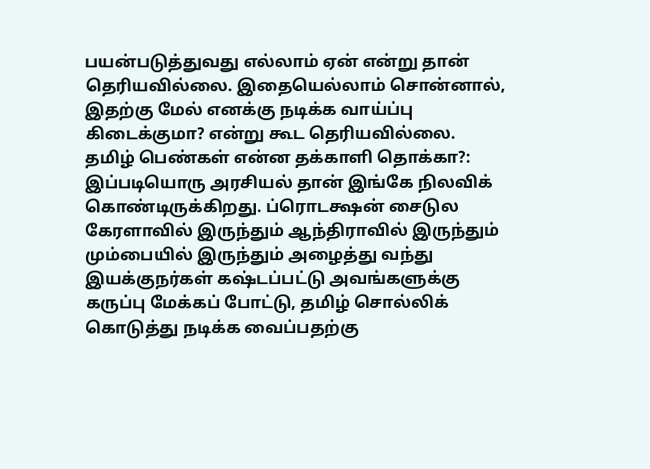பயன்படுத்துவது எல்லாம் ஏன் என்று தான் தெரியவில்லை. இதையெல்லாம் சொன்னால், இதற்கு மேல் எனக்கு நடிக்க வாய்ப்பு கிடைக்குமா? என்று கூட தெரியவில்லை.
தமிழ் பெண்கள் என்ன தக்காளி தொக்கா?: இப்படியொரு அரசியல் தான் இங்கே நிலவிக் கொண்டிருக்கிறது. ப்ரொடக்ஷன் சைடுல கேரளாவில் இருந்தும் ஆந்திராவில் இருந்தும் மும்பையில் இருந்தும் அழைத்து வந்து இயக்குநர்கள் கஷ்டப்பட்டு அவங்களுக்கு கருப்பு மேக்கப் போட்டு, தமிழ் சொல்லிக் கொடுத்து நடிக்க வைப்பதற்கு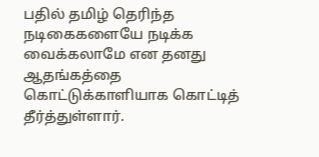பதில் தமிழ் தெரிந்த நடிகைகளையே நடிக்க வைக்கலாமே என தனது ஆதங்கத்தை கொட்டுக்காளியாக கொட்டித் தீர்த்துள்ளார்.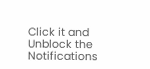Click it and Unblock the Notifications